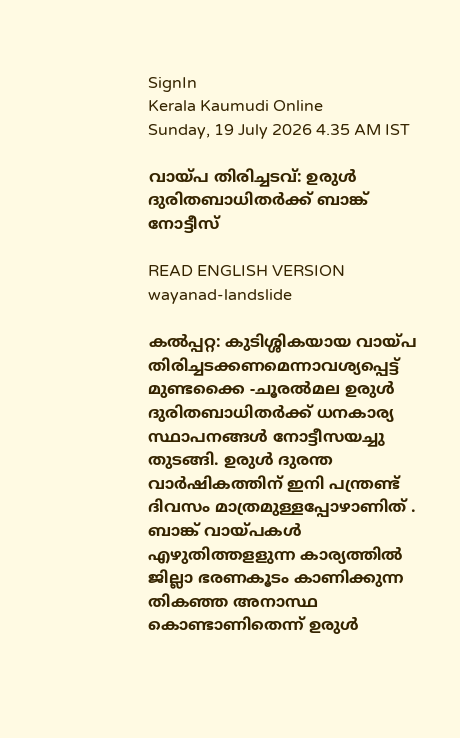SignIn
Kerala Kaumudi Online
Sunday, 19 July 2026 4.35 AM IST

വായ്പ തിരിച്ചടവ്: ഉരുൾ ദുരിതബാധിതർക്ക് ബാങ്ക് നോട്ടീസ്

READ ENGLISH VERSION
wayanad-landslide

കൽപ്പറ്റ: കുടിശ്ശികയായ വായ്പ തിരിച്ചടക്കണമെന്നാവശ്യപ്പെട്ട് മുണ്ടക്കൈ -ചൂരൽമല ഉരുൾ ദുരിതബാധിതർക്ക് ധനകാര്യ സ്ഥാപനങ്ങൾ നോട്ടീസയച്ചു തുടങ്ങി. ഉരുൾ ദുരന്ത വാർഷികത്തിന് ഇനി പന്ത്രണ്ട് ദിവസം മാത്രമുള്ളപ്പോഴാണിത് . ബാങ്ക് വായ്പകൾ എഴുതിത്തളളുന്ന കാര്യത്തിൽ ജില്ലാ ഭരണകൂടം കാണിക്കുന്ന തികഞ്ഞ അനാസ്ഥ കൊണ്ടാണിതെന്ന് ഉരുൾ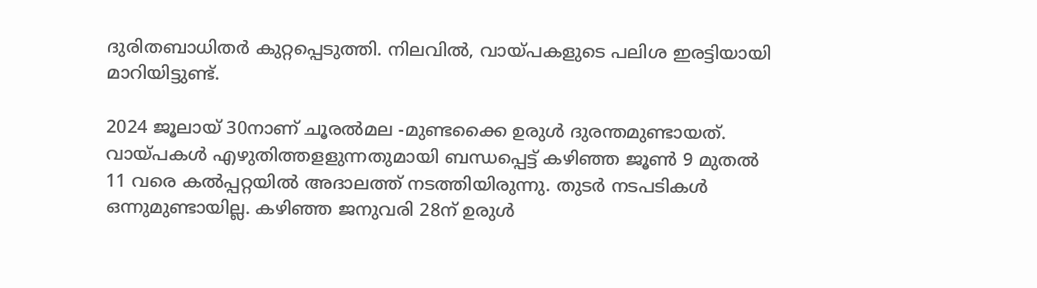ദുരിതബാധിതർ കുറ്റപ്പെടുത്തി. നിലവിൽ, വായ്പകളുടെ പലിശ ഇരട്ടിയായി മാറിയിട്ടുണ്ട്.

2024 ജൂലായ് 30നാണ് ചൂരൽമല -മുണ്ടക്കൈ ഉരുൾ ദുരന്തമുണ്ടായത്. വായ്പകൾ എഴുതിത്തളളുന്നതുമായി ബന്ധപ്പെട്ട് കഴിഞ്ഞ ജൂൺ 9 മുതൽ 11 വരെ കൽപ്പറ്റയിൽ അദാലത്ത് നടത്തിയിരുന്നു. തുടർ നടപടികൾ ഒന്നുമുണ്ടായില്ല. കഴിഞ്ഞ ജനുവരി 28ന് ഉരുൾ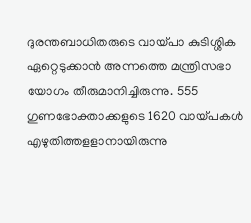ദുരന്തബാധിതരുടെ വായ്പാ കുടിശ്ശിക ഏറ്റെടുക്കാൻ അന്നത്തെ മന്ത്രിസഭാ യോഗം തീരുമാനിച്ചിരുന്നു. 555 ഗുണഭോക്താക്കളുടെ 1620 വായ്പകൾ എഴുതിത്തളളാനായിരുന്നു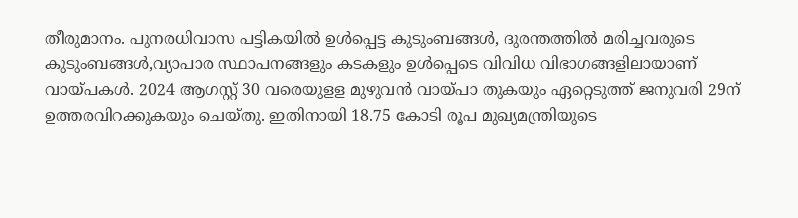തീരുമാനം. പുനരധിവാസ പട്ടികയിൽ ഉൾപ്പെട്ട കുടുംബങ്ങൾ, ദുരന്തത്തിൽ മരിച്ചവരുടെ കുടുംബങ്ങൾ,വ്യാപാര സ്ഥാപനങ്ങളും കടകളും ഉൾപ്പെടെ വിവിധ വിഭാഗങ്ങളിലായാണ് വായ്പകൾ. 2024 ആഗസ്റ്റ് 30 വരെയുളള മുഴുവൻ വായ്പാ തുകയും ഏറ്റെടുത്ത് ജനുവരി 29ന് ഉത്തരവിറക്കുകയും ചെയ്തു. ഇതിനായി 18.75 കോടി രൂപ മുഖ്യമന്ത്രിയുടെ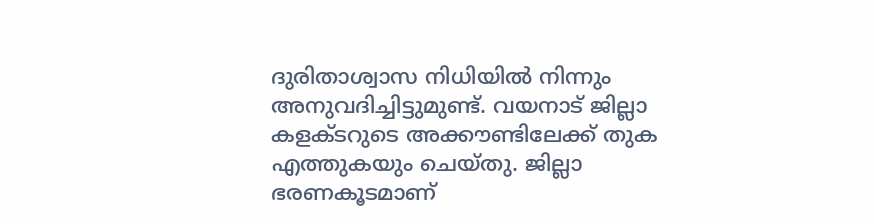ദുരിതാശ്വാസ നിധിയിൽ നിന്നും അനുവദിച്ചിട്ടുമുണ്ട്. വയനാട് ജില്ലാ കളക്ടറുടെ അക്കൗണ്ടിലേക്ക് തുക എത്തുകയും ചെയ്തു. ജില്ലാ ഭരണകൂടമാണ്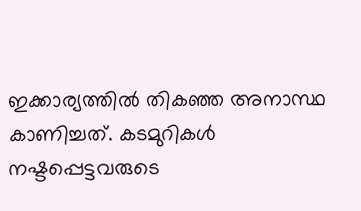ഇക്കാര്യത്തിൽ തികഞ്ഞ അനാസ്ഥ കാണിച്ചത്. കടമുറികൾ നഷ്ടപ്പെട്ടവരുടെ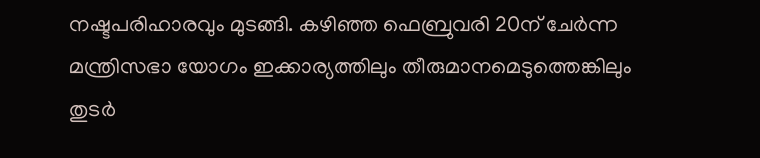നഷ്ടപരിഹാരവും മുടങ്ങി. കഴിഞ്ഞ ഫെബ്രുവരി 20ന് ചേർന്ന മന്ത്രിസഭാ യോഗം ഇക്കാര്യത്തിലും തീരുമാനമെടുത്തെങ്കിലും തുടർ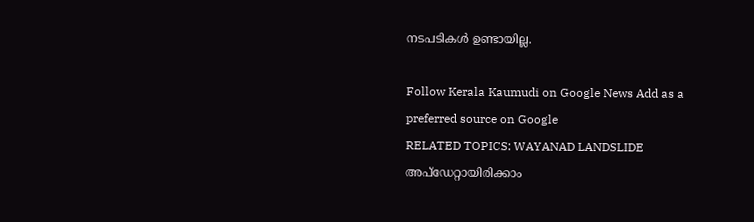നടപടികൾ ഉണ്ടായില്ല.

Follow Kerala Kaumudi on Google News Add as a preferred source on Google
RELATED TOPICS: WAYANAD LANDSLIDE
അപ്ഡേറ്റായിരിക്കാം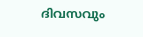ദിവസവും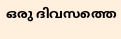ഒരു ദിവസത്തെ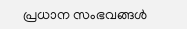പ്രധാന സംഭവങ്ങൾ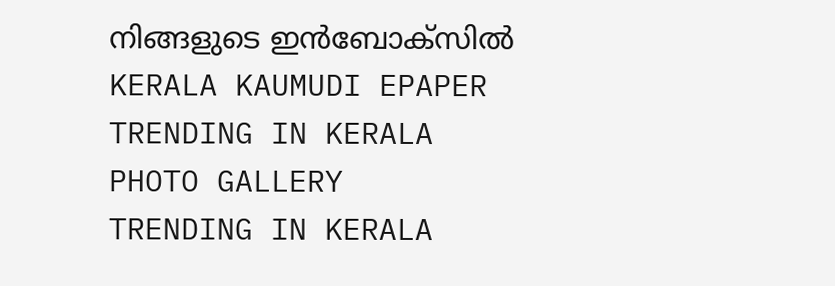നിങ്ങളുടെ ഇൻബോക്സിൽ
KERALA KAUMUDI EPAPER
TRENDING IN KERALA
PHOTO GALLERY
TRENDING IN KERALA